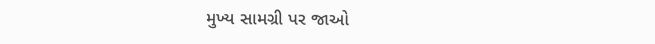મુખ્ય સામગ્રી પર જાઓ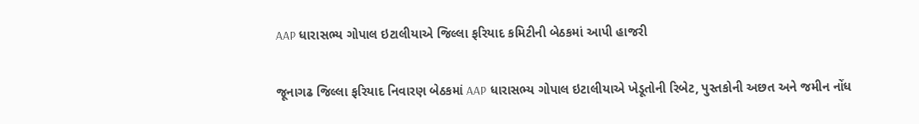AAP ધારાસભ્ય ગોપાલ ઇટાલીયાએ જિલ્લા ફરિયાદ કમિટીની બેઠકમાં આપી હાજરી

જૂનાગઢ જિલ્લા ફરિયાદ નિવારણ બેઠકમાં AAP ધારાસભ્ય ગોપાલ ઇટાલીયાએ ખેડૂતોની રિબેટ, પુસ્તકોની અછત અને જમીન નોંધ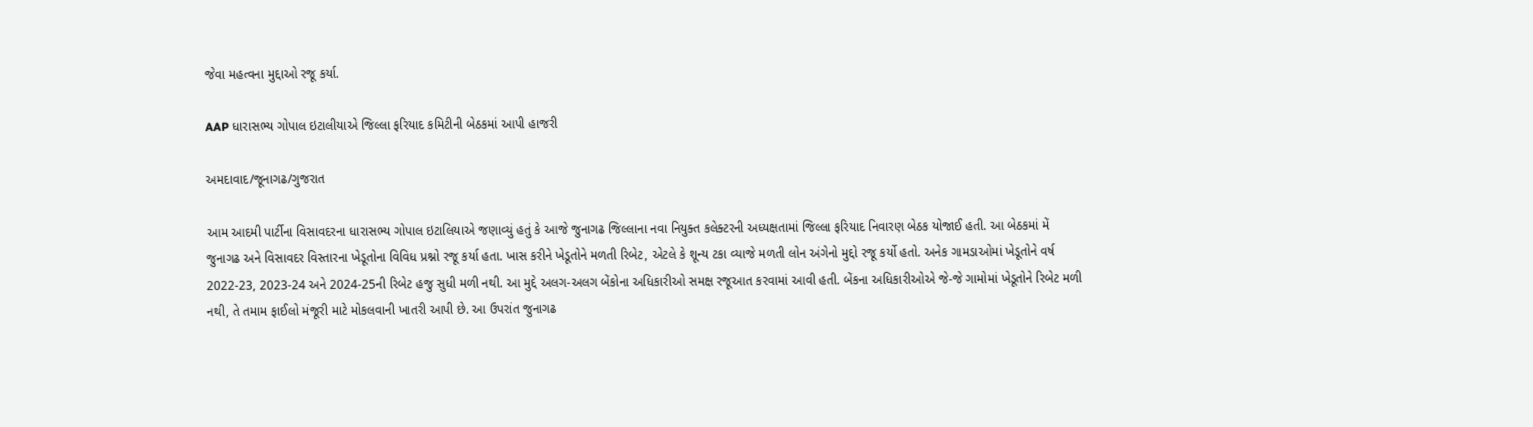જેવા મહત્વના મુદ્દાઓ રજૂ કર્યા.

AAP ધારાસભ્ય ગોપાલ ઇટાલીયાએ જિલ્લા ફરિયાદ કમિટીની બેઠકમાં આપી હાજરી

અમદાવાદ/જૂનાગઢ/ગુજરાત

આમ આદમી પાર્ટીના વિસાવદરના ધારાસભ્ય ગોપાલ ઇટાલિયાએ જણાવ્યું હતું કે આજે જુનાગઢ જિલ્લાના નવા નિયુક્ત કલેક્ટરની અધ્યક્ષતામાં જિલ્લા ફરિયાદ નિવારણ બેઠક યોજાઈ હતી. આ બેઠકમાં મેં જુનાગઢ અને વિસાવદર વિસ્તારના ખેડૂતોના વિવિધ પ્રશ્નો રજૂ કર્યા હતા. ખાસ કરીને ખેડૂતોને મળતી રિબેટ, એટલે કે શૂન્ય ટકા વ્યાજે મળતી લોન અંગેનો મુદ્દો રજૂ કર્યો હતો. અનેક ગામડાઓમાં ખેડૂતોને વર્ષ 2022-23, 2023-24 અને 2024-25ની રિબેટ હજુ સુધી મળી નથી. આ મુદ્દે અલગ-અલગ બેંકોના અધિકારીઓ સમક્ષ રજૂઆત કરવામાં આવી હતી. બેંકના અધિકારીઓએ જે-જે ગામોમાં ખેડૂતોને રિબેટ મળી નથી, તે તમામ ફાઈલો મંજૂરી માટે મોકલવાની ખાતરી આપી છે. આ ઉપરાંત જુનાગઢ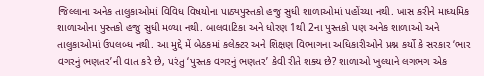જિલ્લાના અનેક તાલુકાઓમાં વિવિધ વિષયોના પાઠ્યપુસ્તકો હજુ સુધી શાળાઓમાં પહોંચ્યા નથી. ખાસ કરીને માધ્યમિક શાળાઓના પુસ્તકો હજુ સુધી મળ્યા નથી. બાલવાટિકા અને ધોરણ 1થી 2ના પુસ્તકો પણ અનેક શાળાઓ અને તાલુકાઓમાં ઉપલબ્ધ નથી. આ મુદ્દે મેં બેઠકમાં કલેક્ટર અને શિક્ષણ વિભાગના અધિકારીઓને પ્રશ્ન કર્યો કે સરકાર ‘ભાર વગરનું ભણતર’ની વાત કરે છે, પરંતુ ‘પુસ્તક વગરનું ભણતર’ કેવી રીતે શક્ય છે? શાળાઓ ખુલ્યાને લગભગ એક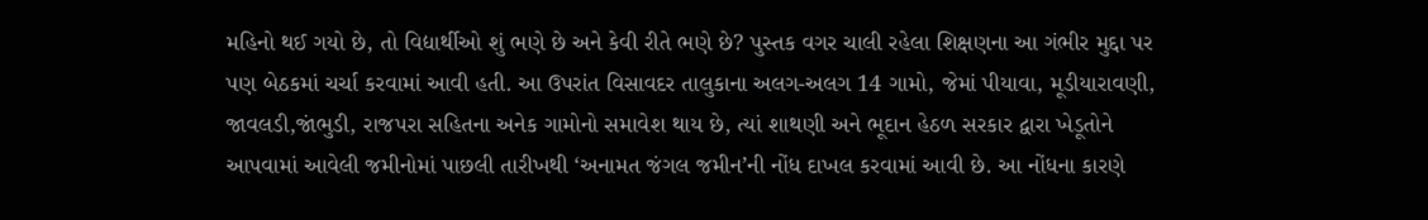મહિનો થઈ ગયો છે, તો વિદ્યાર્થીઓ શું ભણે છે અને કેવી રીતે ભણે છે? પુસ્તક વગર ચાલી રહેલા શિક્ષણના આ ગંભીર મુદ્દા પર પણ બેઠકમાં ચર્ચા કરવામાં આવી હતી. આ ઉપરાંત વિસાવદર તાલુકાના અલગ-અલગ 14 ગામો, જેમાં પીયાવા, મૂડીયારાવણી, જાવલડી,જાંભુડી, રાજપરા સહિતના અનેક ગામોનો સમાવેશ થાય છે, ત્યાં શાથણી અને ભૂદાન હેઠળ સરકાર દ્વારા ખેડૂતોને આપવામાં આવેલી જમીનોમાં પાછલી તારીખથી ‘અનામત જંગલ જમીન’ની નોંધ દાખલ કરવામાં આવી છે. આ નોંધના કારણે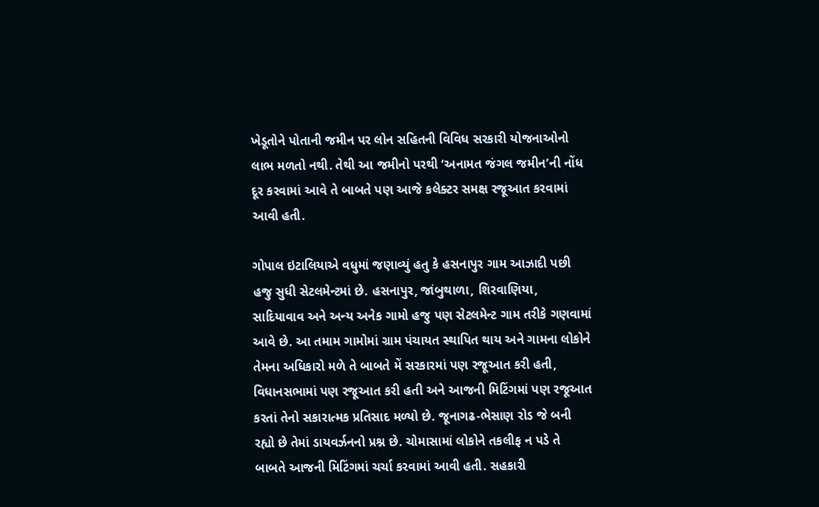ખેડૂતોને પોતાની જમીન પર લોન સહિતની વિવિધ સરકારી યોજનાઓનો લાભ મળતો નથી. તેથી આ જમીનો પરથી ‘અનામત જંગલ જમીન’ની નોંધ દૂર કરવામાં આવે તે બાબતે પણ આજે કલેક્ટર સમક્ષ રજૂઆત કરવામાં આવી હતી.

ગોપાલ ઇટાલિયાએ વધુમાં જણાવ્યું હતુ કે હસનાપુર ગામ આઝાદી પછી હજુ સુધી સેટલમેન્ટમાં છે. હસનાપુર, જાંબુથાળા, શિરવાણિયા, સાદિયાવાવ અને અન્ય અનેક ગામો હજુ પણ સેટલમેન્ટ ગામ તરીકે ગણવામાં આવે છે. આ તમામ ગામોમાં ગ્રામ પંચાયત સ્થાપિત થાય અને ગામના લોકોને તેમના અધિકારો મળે તે બાબતે મેં સરકારમાં પણ રજૂઆત કરી હતી, વિધાનસભામાં પણ રજૂઆત કરી હતી અને આજની મિટિંગમાં પણ રજૂઆત કરતાં તેનો સકારાત્મક પ્રતિસાદ મળ્યો છે. જૂનાગઢ-ભેસાણ રોડ જે બની રહ્યો છે તેમાં ડાયવર્ઝનનો પ્રશ્ન છે. ચોમાસામાં લોકોને તકલીફ ન પડે તે બાબતે આજની મિટિંગમાં ચર્ચા કરવામાં આવી હતી. સહકારી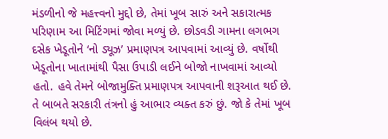મંડળીનો જે મહત્ત્વનો મુદ્દો છે, તેમાં ખૂબ સારું અને સકારાત્મક પરિણામ આ મિટિંગમાં જોવા મળ્યું છે. છોડવડી ગામના લગભગ દસેક ખેડૂતોને ‘નો ડ્યૂઝ’ પ્રમાણપત્ર આપવામાં આવ્યું છે. વર્ષોથી ખેડૂતોના ખાતામાંથી પૈસા ઉપાડી લઈને બોજો નાખવામાં આવ્યો હતો. હવે તેમને બોજામુક્તિ પ્રમાણપત્ર આપવાની શરૂઆત થઈ છે. તે બાબતે સરકારી તંત્રનો હું આભાર વ્યક્ત કરું છું. જો કે તેમાં ખૂબ વિલંબ થયો છે.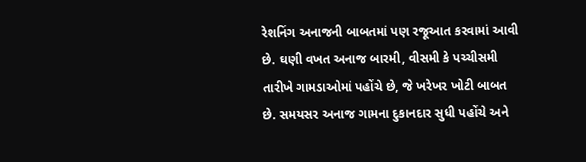રેશનિંગ અનાજની બાબતમાં પણ રજૂઆત કરવામાં આવી છે. ઘણી વખત અનાજ બારમી, વીસમી કે પચ્ચીસમી તારીખે ગામડાઓમાં પહોંચે છે, જે ખરેખર ખોટી બાબત છે. સમયસર અનાજ ગામના દુકાનદાર સુધી પહોંચે અને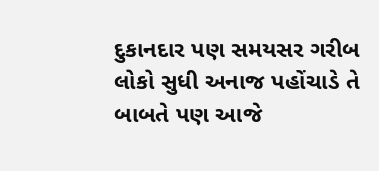દુકાનદાર પણ સમયસર ગરીબ લોકો સુધી અનાજ પહોંચાડે તે બાબતે પણ આજે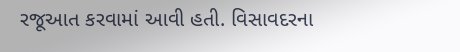રજૂઆત કરવામાં આવી હતી. વિસાવદરના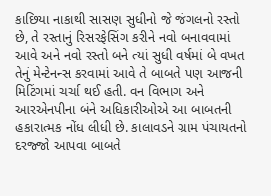કાછિયા નાકાથી સાસણ સુધીનો જે જંગલનો રસ્તો છે, તે રસ્તાનું રિસરફેસિંગ કરીને નવો બનાવવામાં આવે અને નવો રસ્તો બને ત્યાં સુધી વર્ષમાં બે વખત તેનું મેન્ટેનન્સ કરવામાં આવે તે બાબતે પણ આજની મિટિંગમાં ચર્ચા થઈ હતી. વન વિભાગ અને આરએનપીના બંને અધિકારીઓએ આ બાબતની હકારાત્મક નોંધ લીધી છે. કાલાવડને ગ્રામ પંચાયતનો દરજ્જો આપવા બાબતે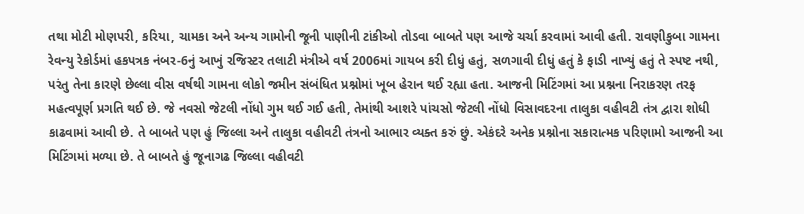તથા મોટી મોણપરી, કરિયા, ચામકા અને અન્ય ગામોની જૂની પાણીની ટાંકીઓ તોડવા બાબતે પણ આજે ચર્ચા કરવામાં આવી હતી. રાવણીકુબા ગામના રેવન્યુ રેકોર્ડમાં હકપત્રક નંબર-6નું આખું રજિસ્ટર તલાટી મંત્રીએ વર્ષ 2006માં ગાયબ કરી દીધું હતું, સળગાવી દીધું હતું કે ફાડી નાખ્યું હતું તે સ્પષ્ટ નથી, પરંતુ તેના કારણે છેલ્લા વીસ વર્ષથી ગામના લોકો જમીન સંબંધિત પ્રશ્નોમાં ખૂબ હેરાન થઈ રહ્યા હતા. આજની મિટિંગમાં આ પ્રશ્નના નિરાકરણ તરફ મહત્વપૂર્ણ પ્રગતિ થઈ છે. જે નવસો જેટલી નોંધો ગુમ થઈ ગઈ હતી, તેમાંથી આશરે પાંચસો જેટલી નોંધો વિસાવદરના તાલુકા વહીવટી તંત્ર દ્વારા શોધી કાઢવામાં આવી છે. તે બાબતે પણ હું જિલ્લા અને તાલુકા વહીવટી તંત્રનો આભાર વ્યક્ત કરું છું. એકંદરે અનેક પ્રશ્નોના સકારાત્મક પરિણામો આજની આ મિટિંગમાં મળ્યા છે. તે બાબતે હું જૂનાગઢ જિલ્લા વહીવટી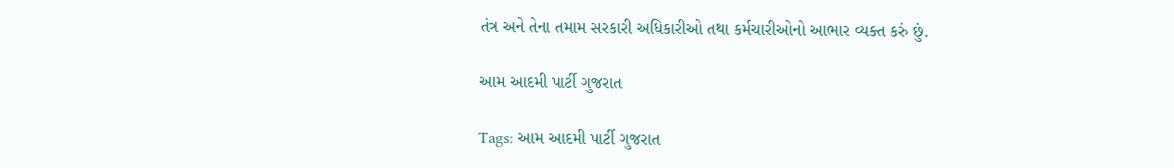તંત્ર અને તેના તમામ સરકારી અધિકારીઓ તથા કર્મચારીઓનો આભાર વ્યક્ત કરું છું.

આમ આદમી પાર્ટી ગુજરાત

Tags: આમ આદમી પાર્ટી ગુજરાત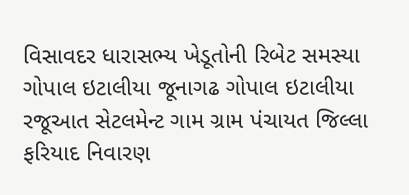વિસાવદર ધારાસભ્ય ખેડૂતોની રિબેટ સમસ્યા ગોપાલ ઇટાલીયા જૂનાગઢ ગોપાલ ઇટાલીયા રજૂઆત સેટલમેન્ટ ગામ ગ્રામ પંચાયત જિલ્લા ફરિયાદ નિવારણ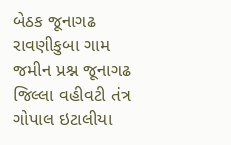બેઠક જૂનાગઢ રાવણીકુબા ગામ જમીન પ્રશ્ન જૂનાગઢ જિલ્લા વહીવટી તંત્ર ગોપાલ ઇટાલીયા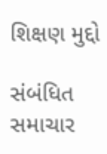શિક્ષણ મુદ્દો

સંબંધિત સમાચાર